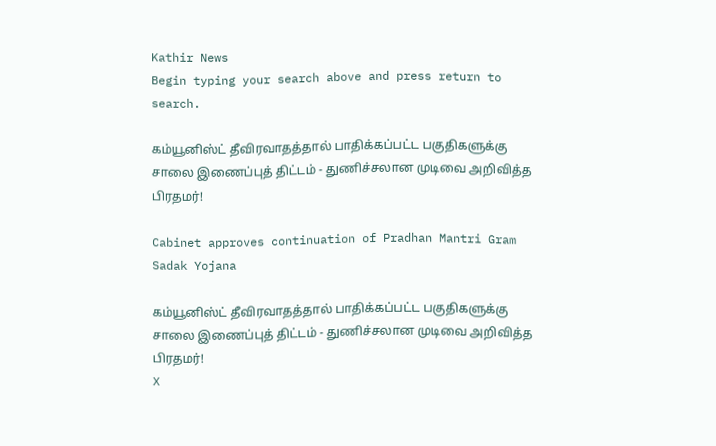Kathir News
Begin typing your search above and press return to search.

கம்யூனிஸ்ட் தீவிரவாதத்தால் பாதிக்கப்பட்ட பகுதிகளுக்கு சாலை இணைப்புத் திட்டம் - துணிச்சலான முடிவை அறிவித்த பிரதமர்!

Cabinet approves continuation of Pradhan Mantri Gram Sadak Yojana

கம்யூனிஸ்ட் தீவிரவாதத்தால் பாதிக்கப்பட்ட பகுதிகளுக்கு சாலை இணைப்புத் திட்டம் - துணிச்சலான முடிவை அறிவித்த பிரதமர்!
X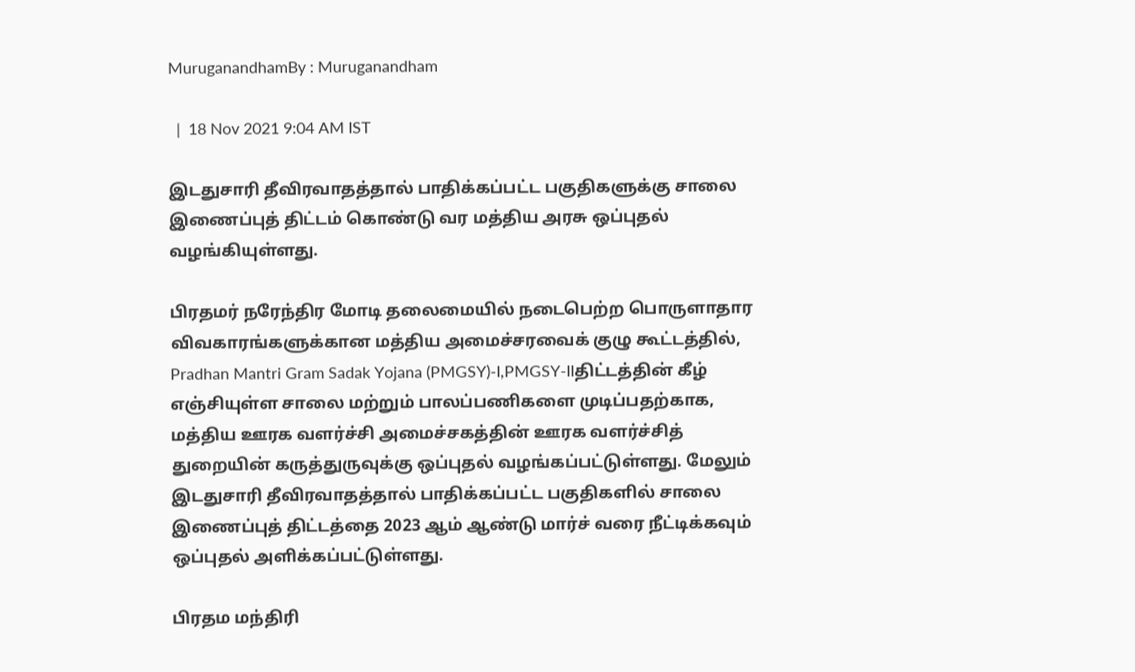MuruganandhamBy : Muruganandham

  |  18 Nov 2021 9:04 AM IST

இடதுசாரி தீவிரவாதத்தால் பாதிக்கப்பட்ட பகுதிகளுக்கு சாலை இணைப்புத் திட்டம் கொண்டு வர மத்திய அரசு ஒப்புதல் வழங்கியுள்ளது.

பிரதமர் நரேந்திர மோடி தலைமையில் நடைபெற்ற பொருளாதார விவகாரங்களுக்கான மத்திய அமைச்சரவைக் குழு கூட்டத்தில், Pradhan Mantri Gram Sadak Yojana (PMGSY)-I,PMGSY-IIதிட்டத்தின் கீழ் எஞ்சியுள்ள சாலை மற்றும் பாலப்பணிகளை முடிப்பதற்காக, மத்திய ஊரக வளர்ச்சி அமைச்சகத்தின் ஊரக வளர்ச்சித் துறையின் கருத்துருவுக்கு ஒப்புதல் வழங்கப்பட்டுள்ளது. மேலும் இடதுசாரி தீவிரவாதத்தால் பாதிக்கப்பட்ட பகுதிகளில் சாலை இணைப்புத் திட்டத்தை 2023 ஆம் ஆண்டு மார்ச் வரை நீட்டிக்கவும் ஒப்புதல் அளிக்கப்பட்டுள்ளது.

பிரதம மந்திரி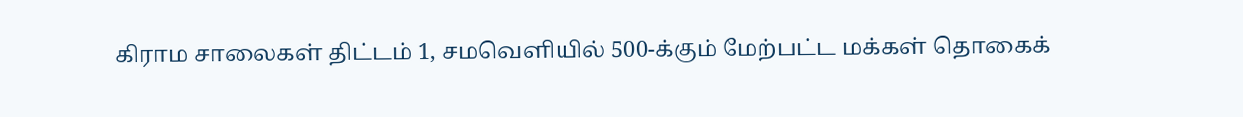கிராம சாலைகள் திட்டம் 1, சமவெளியில் 500-க்கும் மேற்பட்ட மக்கள் தொகைக்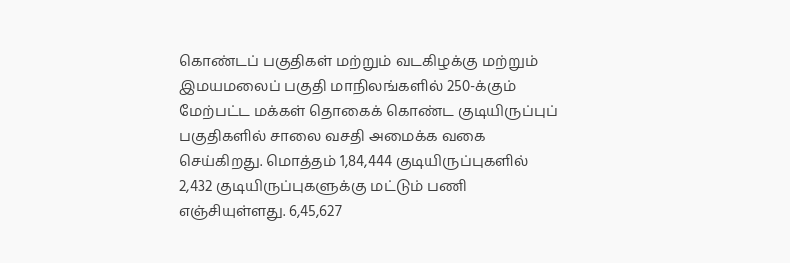கொண்டப் பகுதிகள் மற்றும் வடகிழக்கு மற்றும் இமயமலைப் பகுதி மாநிலங்களில் 250-க்கும் மேற்பட்ட மக்கள் தொகைக் கொண்ட குடியிருப்புப் பகுதிகளில் சாலை வசதி அமைக்க வகை செய்கிறது. மொத்தம் 1,84,444 குடியிருப்புகளில் 2,432 குடியிருப்புகளுக்கு மட்டும் பணி எஞ்சியுள்ளது. 6,45,627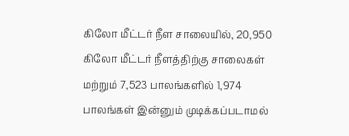கிலோ மீட்டர் நீள சாலையில், 20,950 கிலோ மீட்டர் நீளத்திற்கு சாலைகள் மற்றும் 7,523 பாலங்களில் 1,974 பாலங்கள் இன்னும் முடிக்கப்படாமல்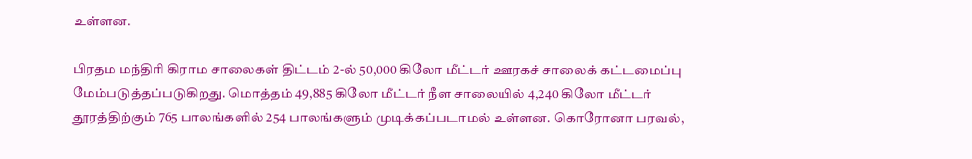உள்ளன.

பிரதம மந்திரி கிராம சாலைகள் திட்டம் 2-ல் 50,000 கிலோ மீட்டர் ஊரகச் சாலைக் கட்டமைப்பு மேம்படுத்தப்படுகிறது. மொத்தம் 49,885 கிலோ மீட்டர் நீள சாலையில் 4,240 கிலோ மீட்டர் தூரத்திற்கும் 765 பாலங்களில் 254 பாலங்களும் முடிக்கப்படாமல் உள்ளன. கொரோனா பரவல்,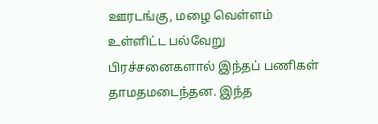ஊரடங்கு, மழை வெள்ளம் உள்ளிட்ட பல்வேறு பிரச்சனைகளால் இந்தப் பணிகள் தாமதமடைந்தன. இந்த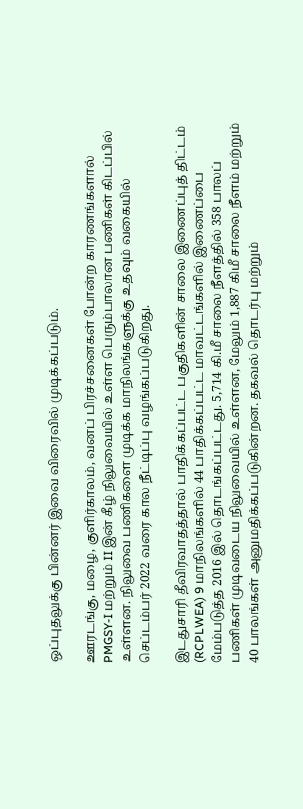ஒப்புதலுக்கு பின்னர் இவை விரைவில் முடிக்கப்படும்.

ஊரடங்கு, மழை, குளிர்காலம், வனப் பிரச்சனைகள் போன்ற காரணங்களால் PMGSY-I மற்றும் II இன் கீழ் நிலுவையில் உள்ள பெரும்பாலான பணிகள் கிடப்பில் உள்ளன. நிலுவை பணிகளை முடிக்க மாநிலங்களுக்கு உதவும் வகையில் செப்டம்பர் 2022 வரை கால நீட்டிப்பு வழங்கப்படுகிறது.

இடதுசாரி தீவிரவாதத்தால் பாதிக்கப்பட்ட பகுதிகளின் சாலை இணைப்புத் திட்டம் (RCPLWEA) 9 மாநிலங்களில் 44 பாதிக்கப்பட்ட மாவட்டங்களில் இணைப்பை மேம்படுத்த 2016 இல் தொடங்கப்பட்டது. 5,714 கி.மீ சாலை நீளத்தில் 358 பாலப் பணிகள் முடிவடைய நிலுவையில் உள்ளன, மேலும் 1,887 கிமீ சாலை நீளம் மற்றும் 40 பாலங்கள் அனுமதிக்கப்படுகின்றன. தகவல் தொடர்பு மற்றும்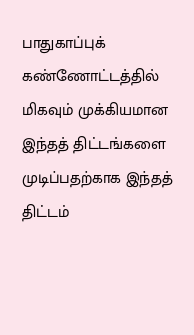பாதுகாப்புக் கண்ணோட்டத்தில் மிகவும் முக்கியமான இந்தத் திட்டங்களை முடிப்பதற்காக இந்தத் திட்டம்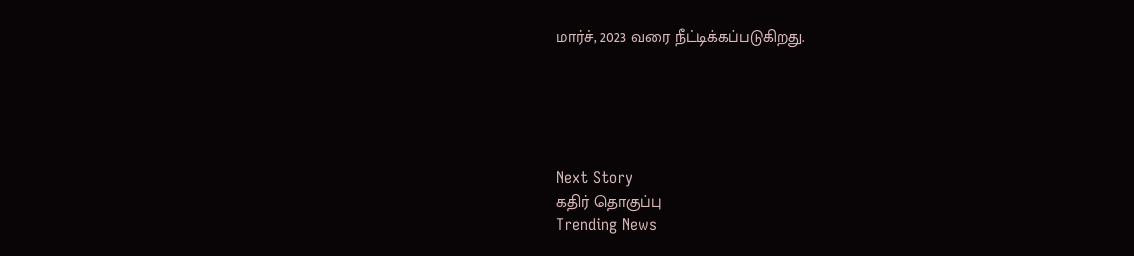மார்ச், 2023 வரை நீட்டிக்கப்படுகிறது.





Next Story
கதிர் தொகுப்பு
Trending News